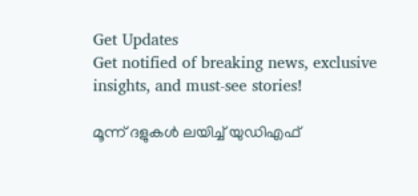Get Updates
Get notified of breaking news, exclusive insights, and must-see stories!

മൂന്ന് ദളുകള്‍ ലയിച്ച് യുഡിഎഫ്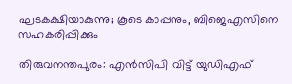ഘടകക്ഷിയാകുന്നു; കൂടെ കാപ്പനും, ബിജെഎസിനെ സഹകരിപ്പിക്കും

തിരുവനന്തപുരം: എന്‍സിപി വിട്ട് യുഡിഎഫ്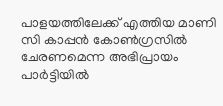പാളയത്തിലേക്ക് എത്തിയ മാണി സി കാപ്പന്‍ കോണ്‍ഗ്രസില്‍ ചേരണമെന്ന അഭിപ്രായം പാര്‍ട്ടിയില്‍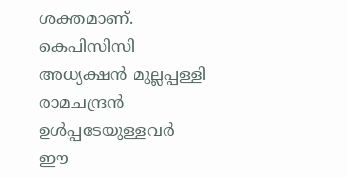ശക്തമാണ്. കെപിസിസി അധ്യക്ഷന്‍ മുല്ലപ്പള്ളി രാമചന്ദ്രന്‍ ഉള്‍പ്പടേയുള്ളവര്‍ ഈ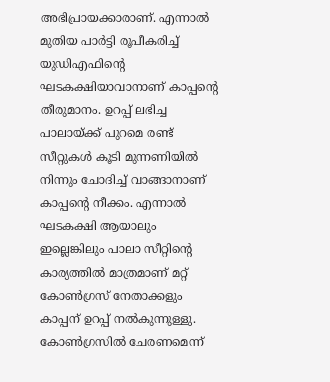അഭിപ്രായക്കാരാണ്. എന്നാല്‍ മുതിയ പാര്‍ട്ടി രൂപീകരിച്ച് യുഡിഎഫിന്‍റെ ഘടകക്ഷിയാവാനാണ് കാപ്പന്‍റെ തീരുമാനം. ഉറപ്പ് ലഭിച്ച പാലായ്ക്ക് പുറമെ രണ്ട് സീറ്റുകള്‍ കൂടി മുന്നണിയില്‍ നിന്നും ചോദിച്ച് വാങ്ങാനാണ് കാപ്പന്‍റെ നീക്കം. എന്നാല്‍ ഘടകക്ഷി ആയാലും ഇല്ലെങ്കിലും പാലാ സീറ്റിന്‍റെ കാര്യത്തില്‍ മാത്രമാണ് മറ്റ് കോണ്‍ഗ്രസ് നേതാക്കളും കാപ്പന് ഉറപ്പ് നല്‍കുന്നുള്ളു. കോണ്‍ഗ്രസില്‍ ചേരണമെന്ന്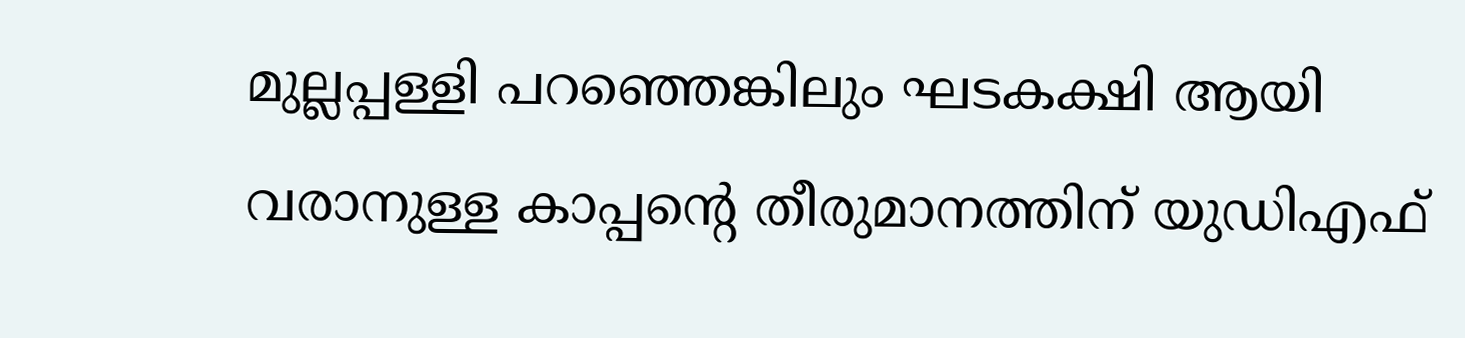മുല്ലപ്പള്ളി പറഞ്ഞെങ്കിലും ഘടകക്ഷി ആയി വരാനുള്ള കാപ്പന്‍റെ തീരുമാനത്തിന് യുഡിഎഫ്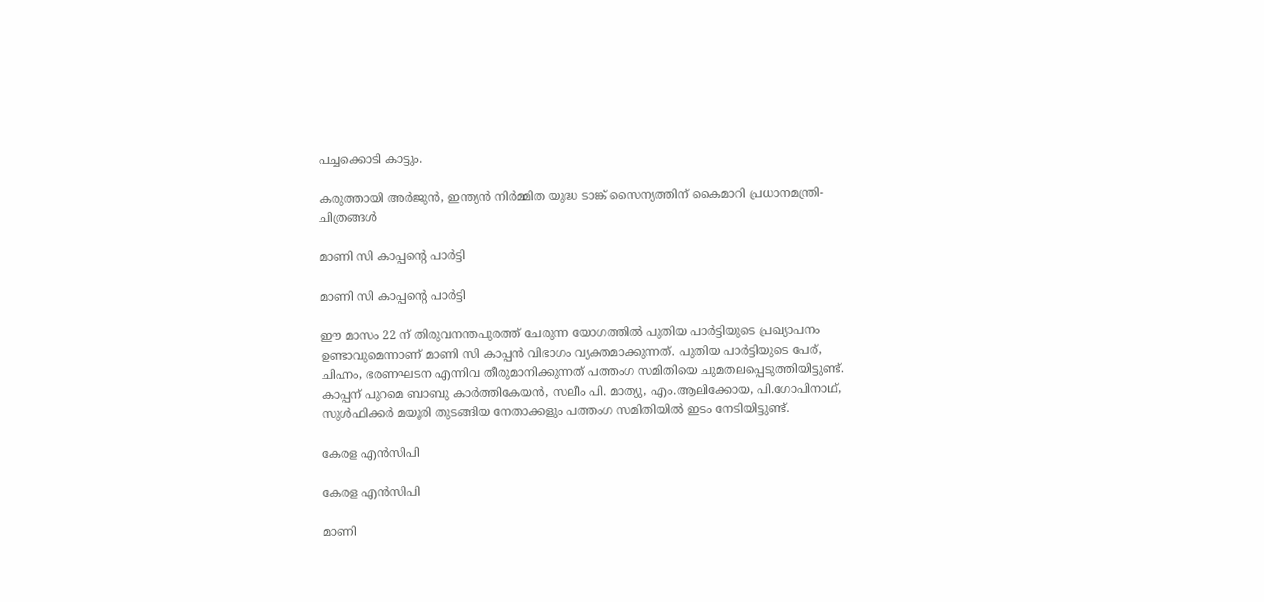പച്ചക്കൊടി കാട്ടും.

കരുത്തായി അര്‍ജുന്‍, ഇന്ത്യന്‍ നിര്‍മ്മിത യുദ്ധ ടാങ്ക് സൈന്യത്തിന് കൈമാറി പ്രധാനമന്ത്രി- ചിത്രങ്ങള്‍

മാണി സി കാപ്പന്‍റെ പാര്‍ട്ടി

മാണി സി കാപ്പന്‍റെ പാര്‍ട്ടി

ഈ മാസം 22 ന് തിരുവനന്തപുരത്ത് ചേരുന്ന യോഗത്തില്‍ പുതിയ പാര്‍ട്ടിയുടെ പ്രഖ്യാപനം ഉണ്ടാവുമെന്നാണ് മാണി സി കാപ്പന്‍ വിഭാഗം വ്യക്തമാക്കുന്നത്. പുതിയ പാര്‍ട്ടിയുടെ പേര്, ചിഹ്നം, ഭരണഘടന എന്നിവ തീരുമാനിക്കുന്നത് പത്തംഗ സമിതിയെ ചുമതലപ്പെടുത്തിയിട്ടുണ്ട്. കാപ്പന് പുറമെ ബാബു കാർത്തികേയൻ, സലീം പി. മാത്യു, എം.ആലിക്കോയ, പി.ഗോപിനാഥ്, സുൾഫിക്കർ മയൂരി തുടങ്ങിയ നേതാക്കളും പത്തംഗ സമിതിയില്‍ ഇടം നേടിയിട്ടുണ്ട്.

കേരള എന്‍സിപി

കേരള എന്‍സിപി

മാണി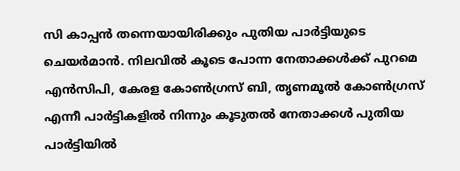സി കാപ്പന്‍ തന്നെയായിരിക്കും പുതിയ പാര്‍ട്ടിയുടെ ചെയര്‍മാന്‍. നിലവില്‍ കൂടെ പോന്ന നേതാക്കള്‍ക്ക് പുറമെ എന്‍സിപി, കേരള കോണ്‍ഗ്രസ് ബി, തൃണമൂല്‍ കോണ്‍ഗ്രസ് എന്നീ പാര്‍ട്ടികളില്‍ നിന്നും കൂടുതല്‍ നേതാക്കള്‍ പുതിയ പാര്‍ട്ടിയില്‍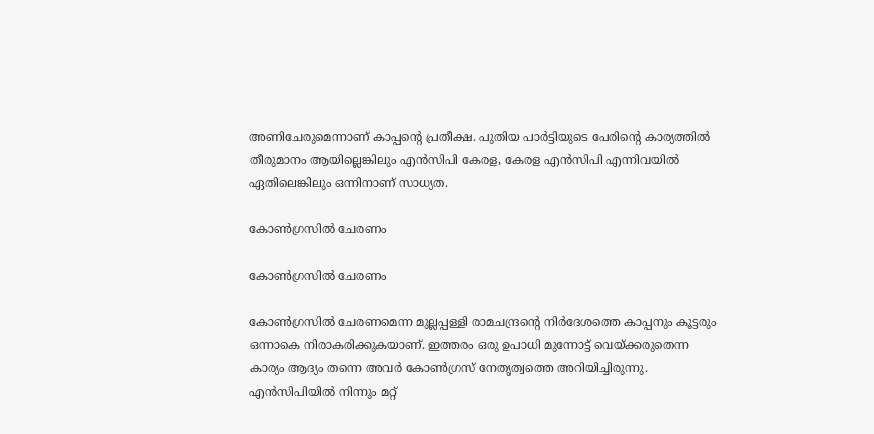അണിചേരുമെന്നാണ് കാപ്പന്‍റെ പ്രതീക്ഷ. പുതിയ പാര്‍ട്ടിയുടെ പേരിന്‍റെ കാര്യത്തില്‍ തീരുമാനം ആയില്ലെങ്കിലും എന്‍സിപി കേരള, കേരള എന്‍സിപി എന്നിവയില്‍ ഏതിലെങ്കിലും ഒന്നിനാണ് സാധ്യത.

കോണ്‍ഗ്രസില്‍ ചേരണം

കോണ്‍ഗ്രസില്‍ ചേരണം

കോണ്‍ഗ്രസില്‍ ചേരണമെന്ന മുല്ലപ്പള്ളി രാമചന്ദ്രന്‍റെ നിര്‍ദേശത്തെ കാപ്പനും കൂട്ടരും ഒന്നാകെ നിരാകരിക്കുകയാണ്. ഇത്തരം ഒരു ഉപാധി മുന്നോട്ട് വെയ്ക്കരുതെന്ന കാര്യം ആദ്യം തന്നെ അവര്‍ കോണ്‍ഗ്രസ് നേതൃത്വത്തെ അറിയിച്ചിരുന്നു. എന്‍സിപിയില്‍ നിന്നും മറ്റ്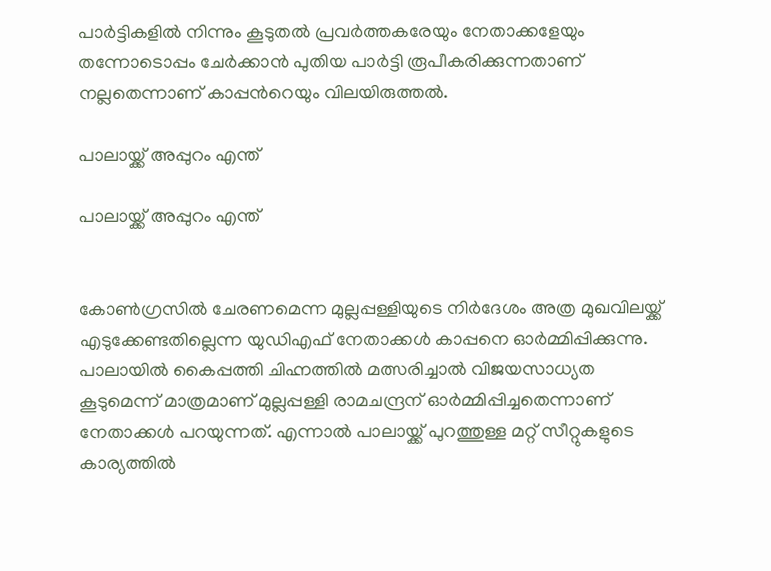പാര്‍ട്ടികളില്‍ നിന്നും കൂടുതല്‍ പ്രവര്‍ത്തകരേയും നേതാക്കളേയും തന്നോടൊപ്പം ചേര്‍ക്കാന്‍ പുതിയ പാര്‍ട്ടി രൂപീകരിക്കുന്നതാണ് നല്ലതെന്നാണ് കാപ്പന്‍റെയും വിലയിരുത്തല്‍.

പാലായ്ക്ക് അപ്പുറം എന്ത്

പാലായ്ക്ക് അപ്പുറം എന്ത്


കോണ്‍ഗ്രസില്‍ ചേരണമെന്ന മുല്ലപ്പള്ളിയുടെ നിര്‍ദേശം അത്ര മുഖവിലയ്ക്ക് എടുക്കേണ്ടതില്ലെന്ന യുഡിഎഫ് നേതാക്കള്‍ കാപ്പനെ ഓര്‍മ്മിപ്പിക്കുന്നു. പാലായില്‍ കൈപ്പത്തി ചിഹ്നത്തില്‍ മത്സരിച്ചാല്‍ വിജയസാധ്യത കൂടുമെന്ന് മാത്രമാണ് മുല്ലപ്പള്ളി രാമചന്ദ്രന് ഓര്‍മ്മിപ്പിച്ചതെന്നാണ് നേതാക്കള്‍ പറയുന്നത്. എന്നാല്‍ പാലായ്ക്ക് പുറത്തുള്ള മറ്റ് സീറ്റുകളുടെ കാര്യത്തില്‍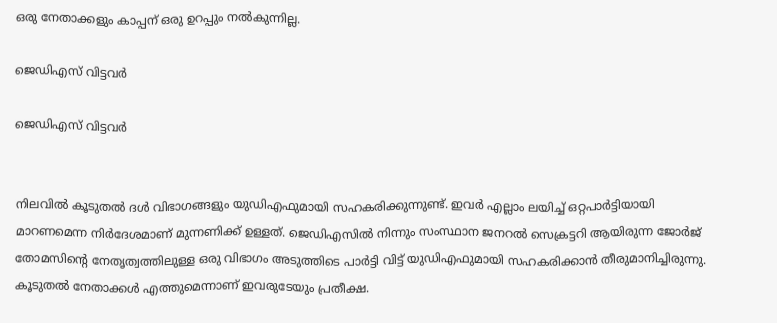ഒരു നേതാക്കളും കാപ്പന് ഒരു ഉറപ്പും നല്‍കുന്നില്ല.

ജെഡിഎസ് വിട്ടവര്‍

ജെഡിഎസ് വിട്ടവര്‍


നിലവില്‍ കൂടുതല്‍ ദള്‍ വിഭാഗങ്ങളും യുഡിഎഫുമായി സഹകരിക്കുന്നുണ്ട്. ഇവര്‍ എല്ലാം ലയിച്ച് ഒറ്റപാര്‍ട്ടിയായി മാറണമെന്ന നിര്‍ദേശമാണ് മുന്നണിക്ക് ഉള്ളത്. ജെഡിഎസില്‍ നിന്നും സംസ്ഥാന ജനറല്‍ സെക്രട്ടറി ആയിരുന്ന ജോര്‍ജ് തോമസിന്‍റെ നേതൃത്വത്തിലുള്ള ഒരു വിഭാഗം അടുത്തിടെ പാര്‍ട്ടി വിട്ട് യുഡിഎഫുമായി സഹകരിക്കാന്‍ തീരുമാനിച്ചിരുന്നു. കൂടുതല്‍ നേതാക്കള്‍ എത്തുമെന്നാണ് ഇവരുടേയും പ്രതീക്ഷ.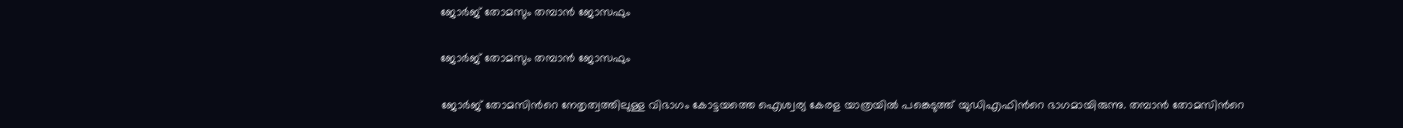ജോര്‍ജ് തോമസും തമ്പാന്‍ ജോസഫും

ജോര്‍ജ് തോമസും തമ്പാന്‍ ജോസഫും

ജോര്‍ജ് തോമസിന്‍റെ നേതൃത്വത്തിലുള്ള വിഭാഗം കോട്ടയത്തെ ഐശ്വര്യ കേരള യാത്രയില്‍ പങ്കെടുത്ത് യുഡിഎഫിന്‍റെ ഭാഗമായിരുന്നു. തമ്പാന്‍ തോമസിന്‍റെ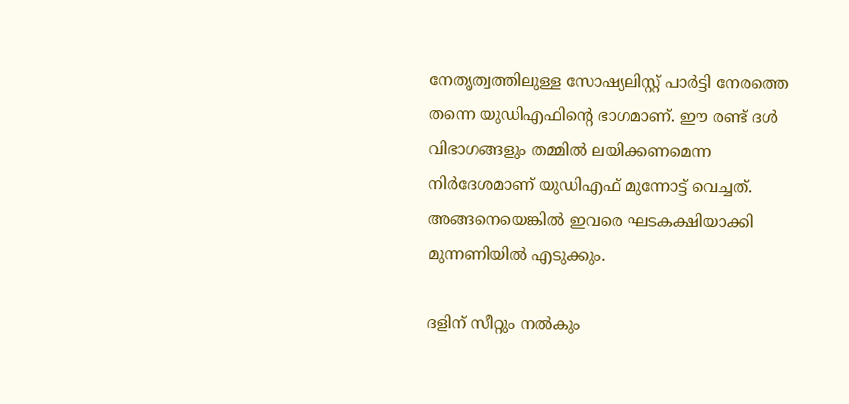നേതൃത്വത്തിലുള്ള സോഷ്യലിസ്റ്റ് പാര്‍ട്ടി നേരത്തെ തന്നെ യുഡിഎഫിന്‍റെ ഭാഗമാണ്. ഈ രണ്ട് ദള്‍ വിഭാഗങ്ങളും തമ്മില്‍ ലയിക്കണമെന്ന നിര്‍ദേശമാണ് യുഡിഎഫ് മുന്നോട്ട് വെച്ചത്. അങ്ങനെയെങ്കില്‍ ഇവരെ ഘടകക്ഷിയാക്കി മുന്നണിയില്‍ എടുക്കും.

ദളിന് സീറ്റും നല്‍കും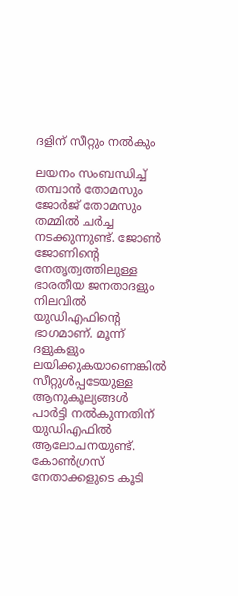ദളിന് സീറ്റും നല്‍കും

ലയനം സംബന്ധിച്ച് തമ്പാന്‍ തോമസും ജോര്‍ജ് തോമസും തമ്മില്‍ ചര്‍ച്ച നടക്കുന്നുണ്ട്. ജോണ്‍ ജോണിന്‍റെ നേതൃത്വത്തിലുള്ള ഭാരതീയ ജനതാദളും നിലവില്‍ യുഡിഎഫിന്‍റെ ഭാഗമാണ്. മൂന്ന് ദളുകളും ലയിക്കുകയാണെങ്കില്‍ സീറ്റുള്‍പ്പടേയുള്ള ആനുകൂല്യങ്ങള്‍ പാര്‍ട്ടി നല്‍കുന്നതിന് യുഡിഎഫില്‍ ആലോചനയുണ്ട്. കോണ്‍ഗ്രസ് നേതാക്കളുടെ കൂടി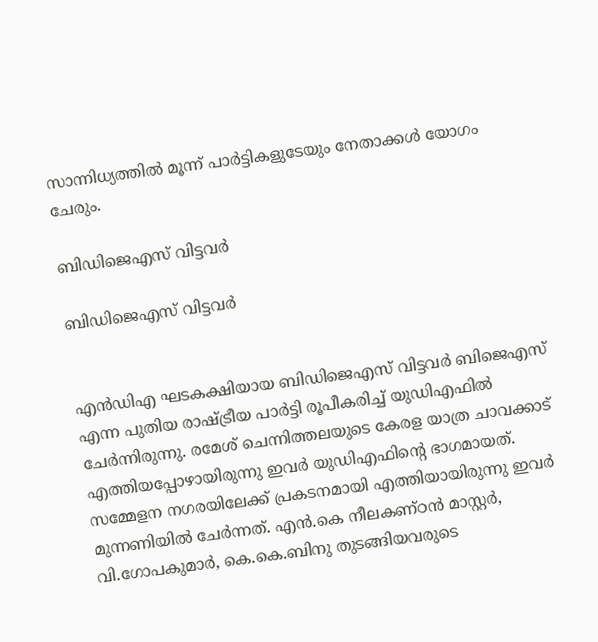സാന്നിധ്യത്തില്‍ മൂന്ന് പാര്‍ട്ടികളുടേയും നേതാക്കള്‍ യോഗം ചേരും.

ബിഡിജെഎസ് വിട്ടവര്‍

ബിഡിജെഎസ് വിട്ടവര്‍


എന്‍ഡിഎ ഘടകക്ഷിയായ ബിഡിജെഎസ് വിട്ടവര്‍ ബിജെഎസ് എന്ന പുതിയ രാഷ്ട്രീയ പാര്‍ട്ടി രൂപീകരിച്ച് യുഡിഎഫില്‍ ചേര്‍ന്നിരുന്നു. രമേശ് ചെന്നിത്തലയുടെ കേരള യാത്ര ചാവക്കാട് എത്തിയപ്പോഴായിരുന്നു ഇവര്‍ യുഡിഎഫിന്‍റെ ഭാഗമായത്. സമ്മേളന നഗരയിലേക്ക് പ്രകടനമായി എത്തിയായിരുന്നു ഇവര്‍ മുന്നണിയില്‍ ചേര്‍ന്നത്. എൻ.കെ നീലകണ്ഠൻ മാസ്റ്റര്‍, വി.ഗോപകുമാര്‍, കെ.കെ.ബിനു തുടങ്ങിയവരുടെ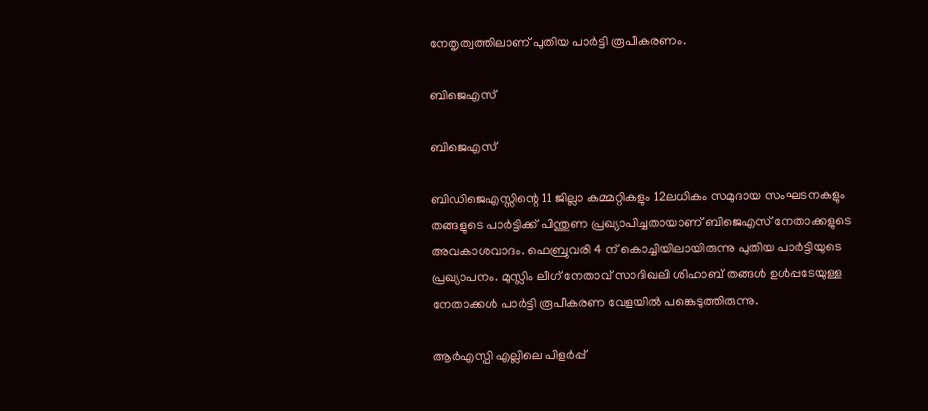നേതൃത്വത്തിലാണ് പുതിയ പാര്‍ട്ടി രൂപീകരണം.

ബിജെഎസ്

ബിജെഎസ്

ബിഡിജെഎസ്സിന്റെ 11 ജില്ലാ കമ്മറ്റികളും 12ലധികം സമുദായ സംഘടനകളും തങ്ങളുടെ പാര്‍ട്ടിക്ക് പിന്തുണ പ്രഖ്യാപിച്ചതായാണ് ബിജെഎസ് നേതാക്കളുടെ അവകാശവാദം. ഫെബ്രുവരി 4 ന് കൊച്ചിയിലായിരുന്നു പുതിയ പാര്‍ട്ടിയുടെ പ്രഖ്യാപനം. മുസ്ലിം ലീഗ് നേതാവ് സാദിഖലി ശിഹാബ് തങ്ങള്‍ ഉള്‍പ്പടേയുള്ള നേതാക്കള്‍ പാര്‍ട്ടി രൂപീകരണ വേളയില്‍ പങ്കെടുത്തിരുന്നു.

ആര്‍എസ്പി എല്ലിലെ പിളര്‍പ്പ്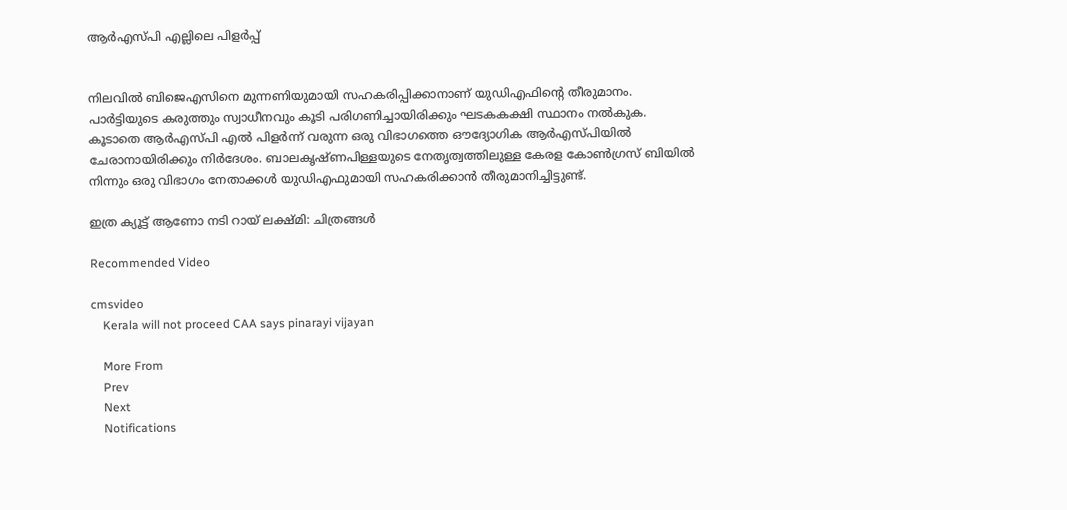ആര്‍എസ്പി എല്ലിലെ പിളര്‍പ്പ്


നിലവില്‍ ബിജെഎസിനെ മുന്നണിയുമായി സഹകരിപ്പിക്കാനാണ് യുഡിഎഫിന്‍റെ തീരുമാനം. പാര്‍ട്ടിയുടെ കരുത്തും സ്വാധീനവും കൂടി പരിഗണിച്ചായിരിക്കും ഘടകകക്ഷി സ്ഥാനം നല്‍കുക. കൂടാതെ ആര്‍എസ്പി എല്‍ പിളര്‍ന്ന് വരുന്ന ഒരു വിഭാഗത്തെ ഔദ്യോഗിക ആര്‍എസ്പിയില്‍ ചേരാനായിരിക്കും നിര്‍ദേശം. ബാലകൃഷ്ണപിള്ളയുടെ നേതൃത്വത്തിലുള്ള കേരള കോണ്‍ഗ്രസ് ബിയില്‍ നിന്നും ഒരു വിഭാഗം നേതാക്കള്‍ യുഡിഎഫുമായി സഹകരിക്കാന്‍ തീരുമാനിച്ചിട്ടുണ്ട്.

ഇത്ര ക്യൂട്ട് ആണോ നടി റായ് ലക്ഷ്മി: ചിത്രങ്ങള്‍

Recommended Video

cmsvideo
    Kerala will not proceed CAA says pinarayi vijayan

    More From
    Prev
    Next
    Notifications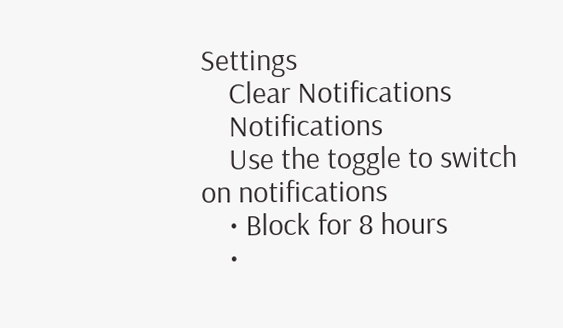Settings
    Clear Notifications
    Notifications
    Use the toggle to switch on notifications
    • Block for 8 hours
    •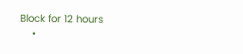Block for 12 hours
    •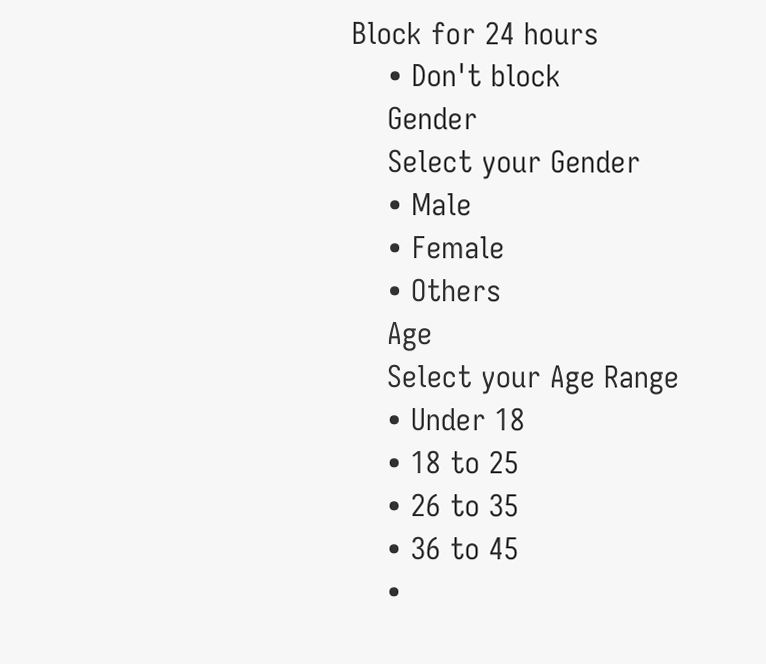Block for 24 hours
    • Don't block
    Gender
    Select your Gender
    • Male
    • Female
    • Others
    Age
    Select your Age Range
    • Under 18
    • 18 to 25
    • 26 to 35
    • 36 to 45
    •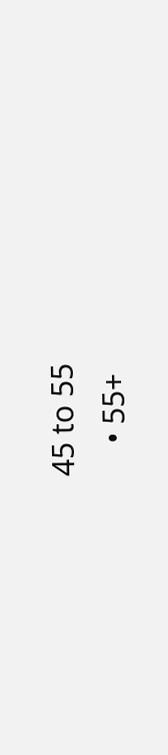45 to 55
    • 55+